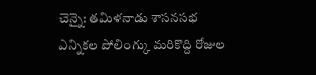చెన్నై: తమిళనాడు శాసనసభ ఎన్నికల పోలింగ్కు మరికొద్ది రోజుల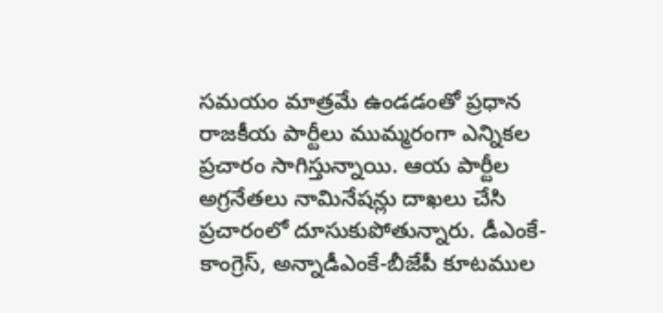సమయం మాత్రమే ఉండడంతో ప్రధాన రాజకీయ పార్టీలు ముమ్మరంగా ఎన్నికల ప్రచారం సాగిస్తున్నాయి. ఆయ పార్టీల అగ్రనేతలు నామినేషన్లు దాఖలు చేసి ప్రచారంలో దూసుకుపోతున్నారు. డీఎంకే-కాంగ్రెస్, అన్నాడీఎంకే-బీజేపీ కూటముల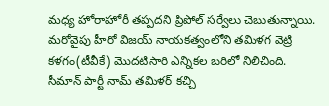మధ్య హోరాహోరీ తప్పదని ప్రిపోల్ సర్వేలు చెబుతున్నాయి. మరోవైపు హీరో విజయ్ నాయకత్వంలోని తమిళగ వెట్రి కళగం(టీవీకే) మొదటిసారి ఎన్నికల బరిలో నిలిచింది. సీమాన్ పార్టీ నామ్ తమిళర్ కచ్చి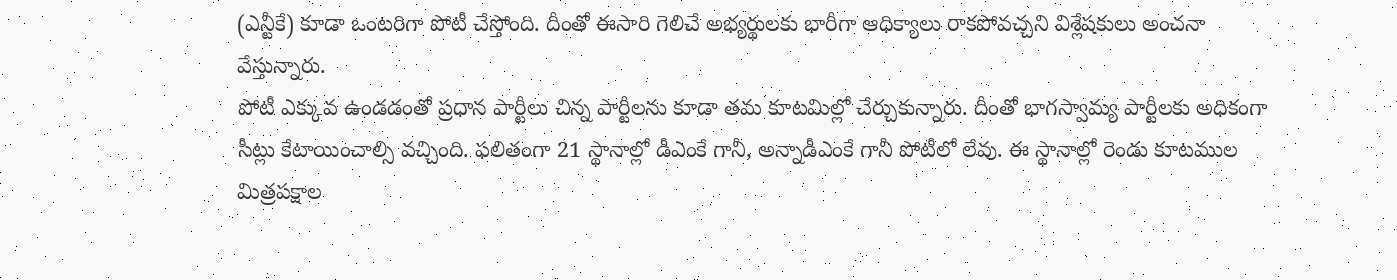(ఎన్టీకే) కూడా ఒంటరిగా పోటీ చేస్తోంది. దీంతో ఈసారి గెలిచే అభ్యర్థులకు భారీగా ఆధిక్యాలు రాకపోవచ్చని విశ్లేషకులు అంచనా వేస్తున్నారు.
పోటీ ఎక్కువ ఉండడంతో ప్రధాన పార్టీలు చిన్న పార్టీలను కూడా తమ కూటమిల్లో చేర్చుకున్నారు. దీంతో భాగస్వామ్య పార్టీలకు అధికంగా సీట్లు కేటాయించాల్సి వచ్చింది. ఫలితంగా 21 స్థానాల్లో డీఎంకే గానీ, అన్నాడీఎంకే గానీ పోటీలో లేవు. ఈ స్థానాల్లో రెండు కూటముల మిత్రపక్షాల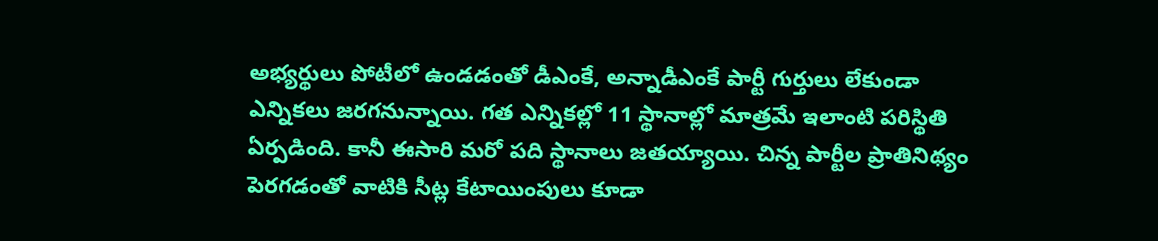అభ్యర్థులు పోటీలో ఉండడంతో డీఎంకే, అన్నాడీఎంకే పార్టీ గుర్తులు లేకుండా ఎన్నికలు జరగనున్నాయి. గత ఎన్నికల్లో 11 స్థానాల్లో మాత్రమే ఇలాంటి పరిస్థితి ఏర్పడింది. కానీ ఈసారి మరో పది స్థానాలు జతయ్యాయి. చిన్న పార్టీల ప్రాతినిథ్యం పెరగడంతో వాటికి సీట్ల కేటాయింపులు కూడా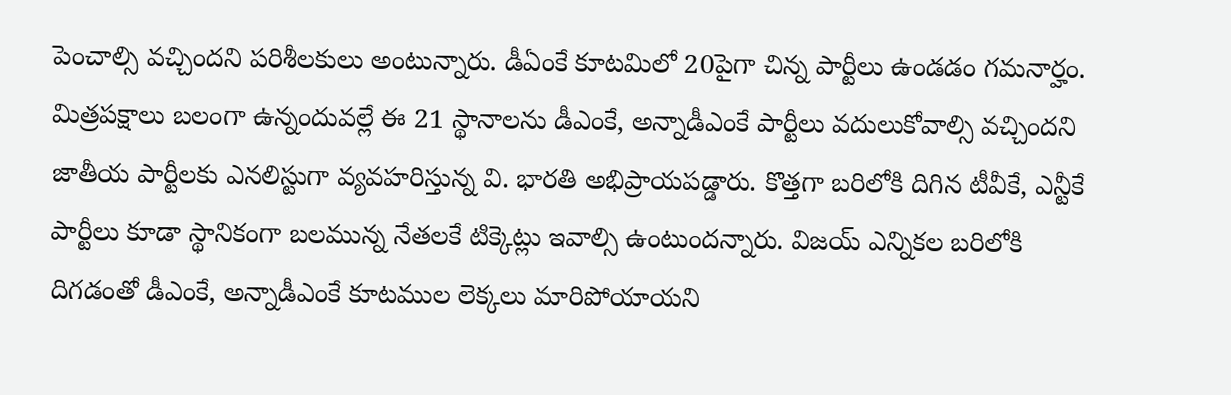పెంచాల్సి వచ్చిందని పరిశీలకులు అంటున్నారు. డీఏంకే కూటమిలో 20పైగా చిన్న పార్టీలు ఉండడం గమనార్హం.
మిత్రపక్షాలు బలంగా ఉన్నందువల్లే ఈ 21 స్థానాలను డీఎంకే, అన్నాడీఎంకే పార్టీలు వదులుకోవాల్సి వచ్చిందని జాతీయ పార్టీలకు ఎనలిస్టుగా వ్యవహరిస్తున్న వి. భారతి అభిప్రాయపడ్డారు. కొత్తగా బరిలోకి దిగిన టీవీకే, ఎన్టీకే పార్టీలు కూడా స్థానికంగా బలమున్న నేతలకే టిక్కెట్లు ఇవాల్సి ఉంటుందన్నారు. విజయ్ ఎన్నికల బరిలోకి దిగడంతో డీఎంకే, అన్నాడీఎంకే కూటముల లెక్కలు మారిపోయాయని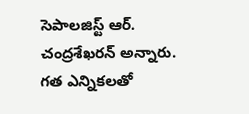సెపాలజిస్ట్ ఆర్. చంద్రశేఖరన్ అన్నారు. గత ఎన్నికలతో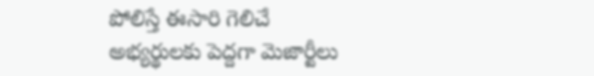పోలిస్తే ఈసారి గెలిచే అభ్యర్థులకు పెద్దగా మెజార్టీలు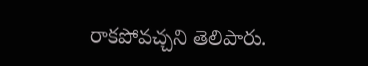రాకపోవచ్చని తెలిపారు.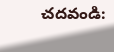చదవండి: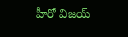హీరో విజయ్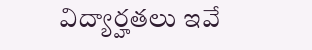విద్యార్హతలు ఇవే